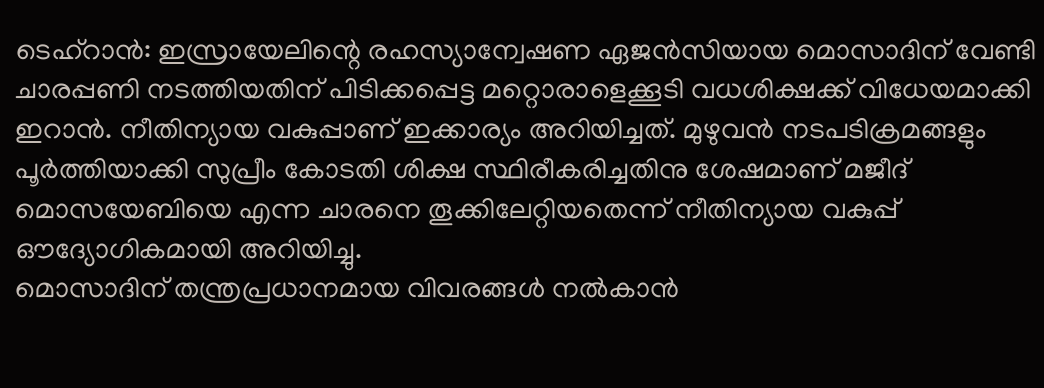ടെഹ്റാൻ: ഇസ്രായേലിന്റെ രഹസ്യാന്വേഷണ ഏജൻസിയായ മൊസാദിന് വേണ്ടി ചാരപ്പണി നടത്തിയതിന് പിടിക്കപ്പെട്ട മറ്റൊരാളെക്കൂടി വധശിക്ഷക്ക് വിധേയമാക്കി ഇറാൻ. നീതിന്യായ വകുപ്പാണ് ഇക്കാര്യം അറിയിച്ചത്. മുഴുവൻ നടപടിക്രമങ്ങളും പൂർത്തിയാക്കി സുപ്രീം കോടതി ശിക്ഷ സ്ഥിരീകരിച്ചതിനു ശേഷമാണ് മജീദ് മൊസയേബിയെ എന്ന ചാരനെ തൂക്കിലേറ്റിയതെന്ന് നീതിന്യായ വകുപ്പ് ഔദ്യോഗികമായി അറിയിച്ചു.
മൊസാദിന് തന്ത്രപ്രധാനമായ വിവരങ്ങൾ നൽകാൻ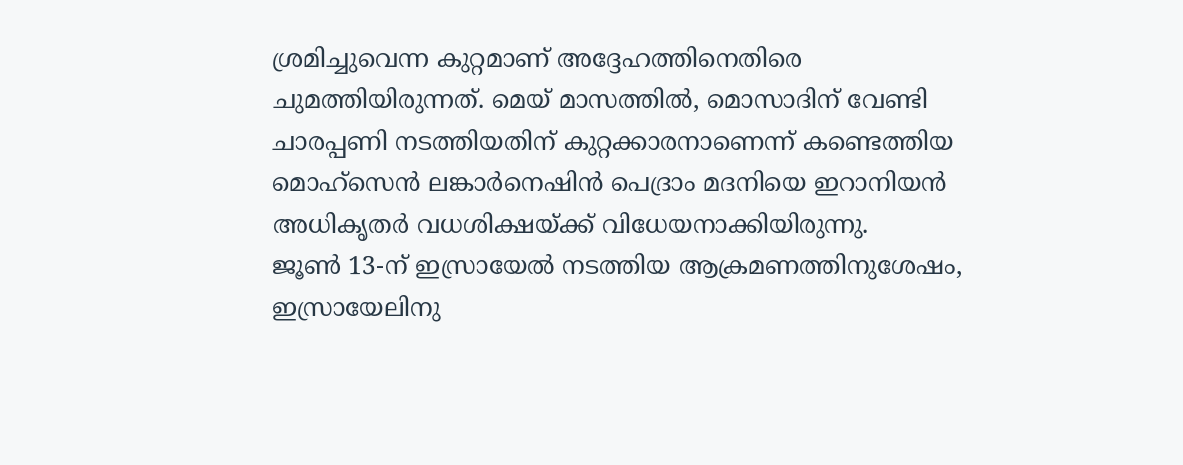ശ്രമിച്ചുവെന്ന കുറ്റമാണ് അദ്ദേഹത്തിനെതിരെ ചുമത്തിയിരുന്നത്. മെയ് മാസത്തിൽ, മൊസാദിന് വേണ്ടി ചാരപ്പണി നടത്തിയതിന് കുറ്റക്കാരനാണെന്ന് കണ്ടെത്തിയ മൊഹ്സെൻ ലങ്കാർനെഷിൻ പെദ്രാം മദനിയെ ഇറാനിയൻ അധികൃതർ വധശിക്ഷയ്ക്ക് വിധേയനാക്കിയിരുന്നു.
ജൂൺ 13-ന് ഇസ്രായേൽ നടത്തിയ ആക്രമണത്തിനുശേഷം, ഇസ്രായേലിനു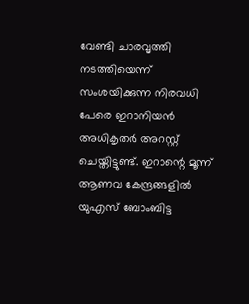വേണ്ടി ചാരവൃത്തി നടത്തിയെന്ന് സംശയിക്കുന്ന നിരവധി പേരെ ഇറാനിയൻ അധികൃതർ അറസ്റ്റ് ചെയ്തിട്ടുണ്ട്. ഇറാന്റെ മൂന്ന് ആണവ കേന്ദ്രങ്ങളിൽ യുഎസ് ബോംബിട്ട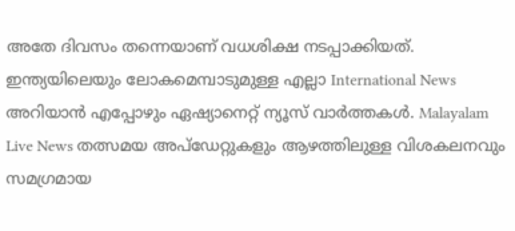അതേ ദിവസം തന്നെയാണ് വധശിക്ഷ നടപ്പാക്കിയത്.
ഇന്ത്യയിലെയും ലോകമെമ്പാടുമുള്ള എല്ലാ International News അറിയാൻ എപ്പോഴും ഏഷ്യാനെറ്റ് ന്യൂസ് വാർത്തകൾ. Malayalam Live News തത്സമയ അപ്ഡേറ്റുകളും ആഴത്തിലുള്ള വിശകലനവും സമഗ്രമായ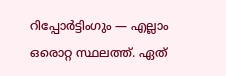റിപ്പോർട്ടിംഗും — എല്ലാം ഒരൊറ്റ സ്ഥലത്ത്. ഏത്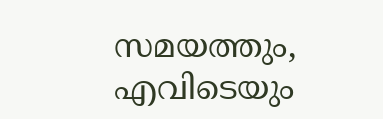സമയത്തും, എവിടെയും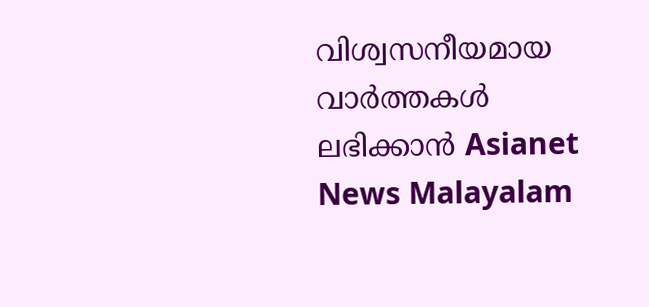വിശ്വസനീയമായ വാർത്തകൾ ലഭിക്കാൻ Asianet News Malayalam